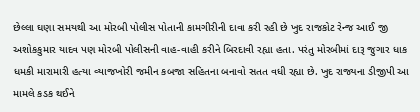છેલ્લા ઘણા સમયથી આ મોરબી પોલીસ પોતાની કામગીરીની દાવા કરી રહી છે ખુદ રાજકોટ રેન્જ આઈ જી અશોકકુમાર યાદવ પણ મોરબી પોલીસની વાહ-વાહી કરીને બિરદાવી રહ્યા હતા. પરંતુ મોરબીમાં દારૂ જુગાર ધાક ધમકી મારામારી હત્યા વ્યાજખોરી જમીન કબજા સહિતના બનાવો સતત વધી રહ્યા છે. ખુદ રાજ્યના ડીજીપી આ મામલે કડક થઈને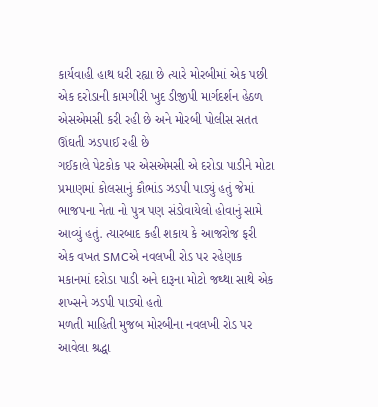કાર્યવાહી હાથ ધરી રહ્યા છે ત્યારે મોરબીમાં એક પછી એક દરોડાની કામગીરી ખુદ ડીજીપી માર્ગદર્શન હેઠળ એસએમસી કરી રહી છે અને મોરબી પોલીસ સતત ઊંઘતી ઝડપાઈ રહી છે
ગઈકાલે પેટકોક પર એસએમસી એ દરોડા પાડીને મોટા પ્રમાણમાં કોલસાનું કૌભાંડ ઝડપી પાડ્યું હતું જેમાં ભાજપના નેતા નો પુત્ર પણ સંડોવાયેલો હોવાનું સામે આવ્યું હતું. ત્યારબાદ કહી શકાય કે આજરોજ ફરી એક વખત SMCએ નવલખી રોડ પર રહેણાક મકાનમાં દરોડા પાડી અને દારૂના મોટો જથ્થા સાથે એક શખ્સને ઝડપી પાડ્યો હતો
મળતી માહિતી મુજબ મોરબીના નવલખી રોડ પર આવેલા શ્રદ્ધા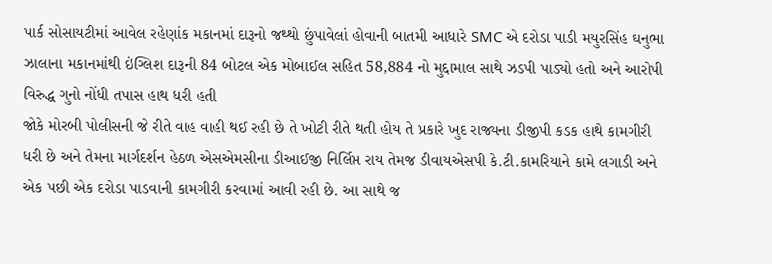પાર્ક સોસાયટીમાં આવેલ રહેણાંક મકાનમાં દારૂનો જથ્થો છુંપાવેલાં હોવાની બાતમી આધારે SMC એ દરોડા પાડી મયુરસિંહ ઘનુભા ઝાલાના મકાનમાંથી ઇંગ્લિશ દારૂની 84 બોટલ એક મોબાઈલ સહિત 58,884 નો મુદ્દામાલ સાથે ઝડપી પાડ્યો હતો અને આરોપી વિરુદ્ધ ગુનો નોંધી તપાસ હાથ ધરી હતી
જોકે મોરબી પોલીસની જે રીતે વાહ વાહી થઈ રહી છે તે ખોટી રીતે થતી હોય તે પ્રકારે ખુદ રાજ્યના ડીજીપી કડક હાથે કામગીરી ધરી છે અને તેમના માર્ગદર્શન હેઠળ એસએમસીના ડીઆઈજી નિર્લિપ્ત રાય તેમજ ડીવાયએસપી કે.ટી.કામરિયાને કામે લગાડી અને એક પછી એક દરોડા પાડવાની કામગીરી કરવામાં આવી રહી છે. આ સાથે જ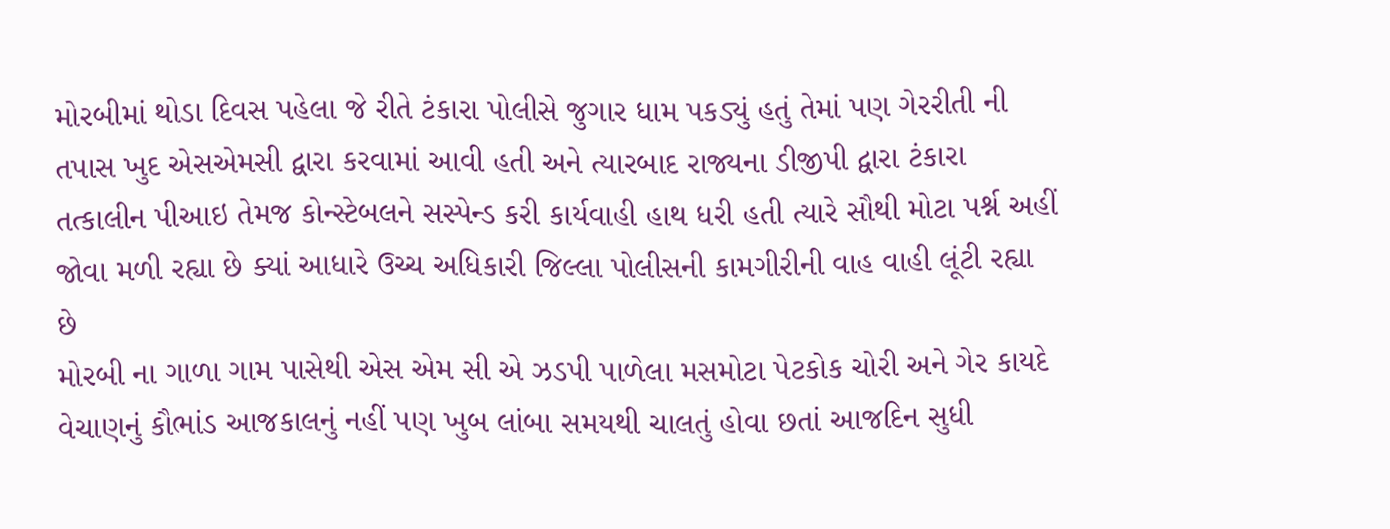મોરબીમાં થોડા દિવસ પહેલા જે રીતે ટંકારા પોલીસે જુગાર ધામ પકડ્યું હતું તેમાં પણ ગેરરીતી ની તપાસ ખુદ એસએમસી દ્વારા કરવામાં આવી હતી અને ત્યારબાદ રાજ્યના ડીજીપી દ્વારા ટંકારા તત્કાલીન પીઆઇ તેમજ કોન્સ્ટેબલને સસ્પેન્ડ કરી કાર્યવાહી હાથ ધરી હતી ત્યારે સૌથી મોટા પર્શ્ન અહીં જોવા મળી રહ્યા છે ક્યાં આધારે ઉચ્ચ અધિકારી જિલ્લા પોલીસની કામગીરીની વાહ વાહી લૂંટી રહ્યા છે
મોરબી ના ગાળા ગામ પાસેથી એસ એમ સી એ ઝડપી પાળેલા મસમોટા પેટકોક ચોરી અને ગેર કાયદે વેચાણનું કૌભાંડ આજકાલનું નહીં પણ ખુબ લાંબા સમયથી ચાલતું હોવા છતાં આજદિન સુધી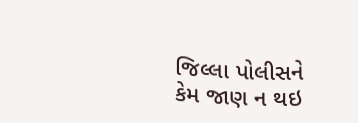જિલ્લા પોલીસને કેમ જાણ ન થઇ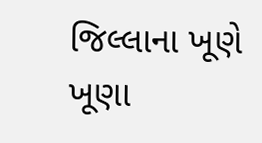જિલ્લાના ખૂણે ખૂણા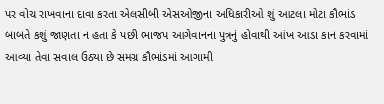પર વોચ રાખવાના દાવા કરતા એલસીબી એસઓજીના અધિકારીઓ શું આટલા મોટા કૌભાંડ બાબતે કશું જાણતા ન હતા કે પછી ભાજપ આગેવાનના પુત્રનું હોવાથી આંખ આડા કાન કરવામાં આવ્યા તેવા સવાલ ઉઠ્યા છે સમગ્ર કૌભાંડમાં આગામી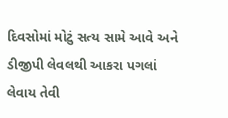દિવસોમાં મોટું સત્ય સામે આવે અને ડીજીપી લેવલથી આકરા પગલાં લેવાય તેવી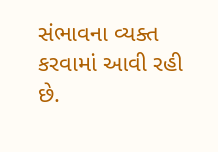સંભાવના વ્યક્ત કરવામાં આવી રહી છે.